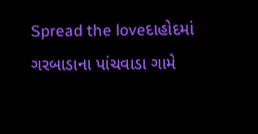Spread the loveદાહોદમાં ગરબાડાના પાંચવાડા ગામે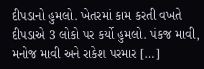દીપડાનો હુમલો. ખેતરમાં કામ કરતી વખતે દીપડાએ 3 લોકો પર કર્યો હુમલો. પંકજ માવી, મનોજ માવી અને રાકેશ પરમાર […]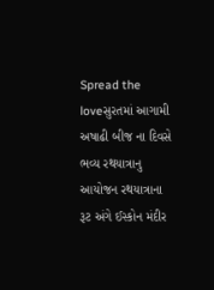Spread the loveસુરતમાં આગામી અષાઢી બીજ ના દિવસે ભવ્ય રથયાત્રાનુ આયોજન રથયાત્રાના રૂટ અંગે ઈસ્કોન મંદીર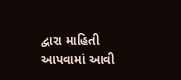દ્વારા માહિતી આપવામાં આવી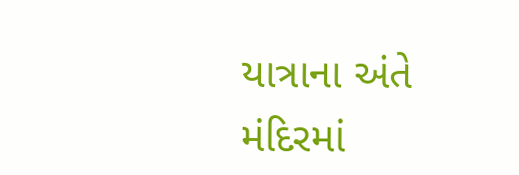યાત્રાના અંતે મંદિરમાં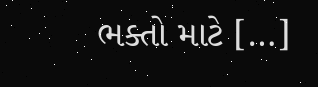ભક્તો માટે […]